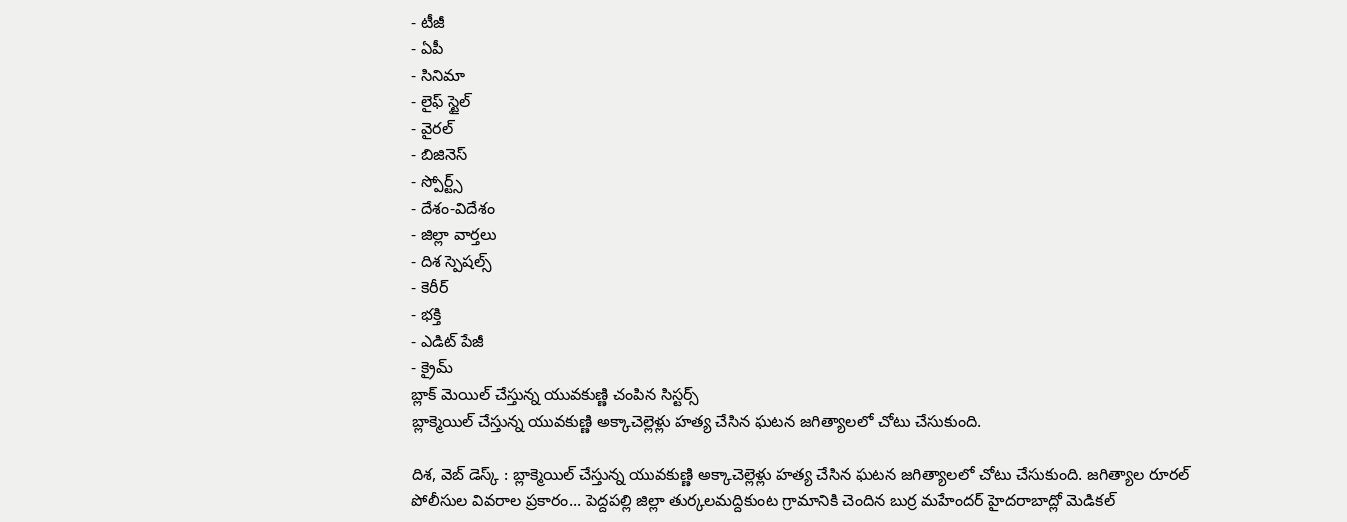- టీజీ
- ఏపీ
- సినిమా
- లైఫ్ స్టైల్
- వైరల్
- బిజినెస్
- స్పోర్ట్స్
- దేశం-విదేశం
- జిల్లా వార్తలు
- దిశ స్పెషల్స్
- కెరీర్
- భక్తి
- ఎడిట్ పేజీ
- క్రైమ్
బ్లాక్ మెయిల్ చేస్తున్న యువకుణ్ణి చంపిన సిస్టర్స్
బ్లాక్మెయిల్ చేస్తున్న యువకుణ్ణి అక్కాచెల్లెళ్లు హత్య చేసిన ఘటన జగిత్యాలలో చోటు చేసుకుంది.

దిశ, వెబ్ డెస్క్ : బ్లాక్మెయిల్ చేస్తున్న యువకుణ్ణి అక్కాచెల్లెళ్లు హత్య చేసిన ఘటన జగిత్యాలలో చోటు చేసుకుంది. జగిత్యాల రూరల్ పోలీసుల వివరాల ప్రకారం... పెద్దపల్లి జిల్లా తుర్కలమద్దికుంట గ్రామానికి చెందిన బుర్ర మహేందర్ హైదరాబాద్లో మెడికల్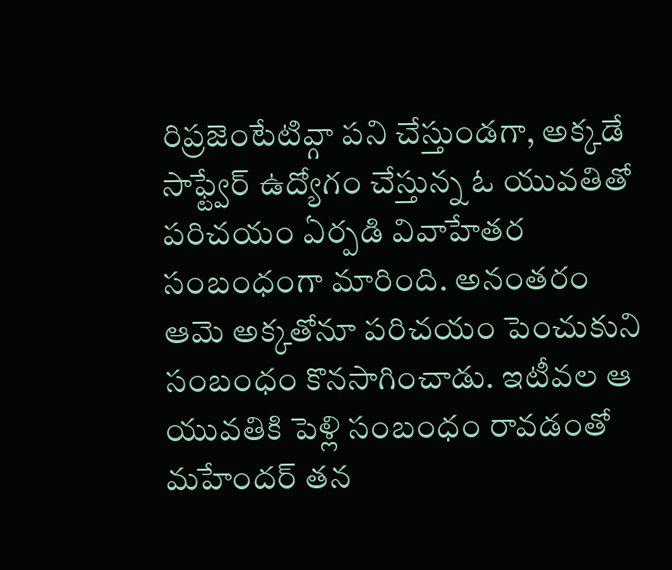రిప్రజెంటేటివ్గా పని చేస్తుండగా, అక్కడే సాఫ్ట్వేర్ ఉద్యోగం చేస్తున్న ఓ యువతితో పరిచయం ఏర్పడి వివాహేతర సంబంధంగా మారింది. అనంతరం ఆమె అక్కతోనూ పరిచయం పెంచుకుని సంబంధం కొనసాగించాడు. ఇటీవల ఆ యువతికి పెళ్లి సంబంధం రావడంతో మహేందర్ తన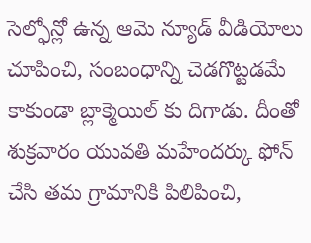సెల్ఫోన్లో ఉన్న ఆమె న్యూడ్ వీడియోలు చూపించి, సంబంధాన్ని చెడగొట్టడమే కాకుండా బ్లాక్మెయిల్ కు దిగాడు. దీంతో శుక్రవారం యువతి మహేందర్కు ఫోన్ చేసి తమ గ్రామానికి పిలిపించి,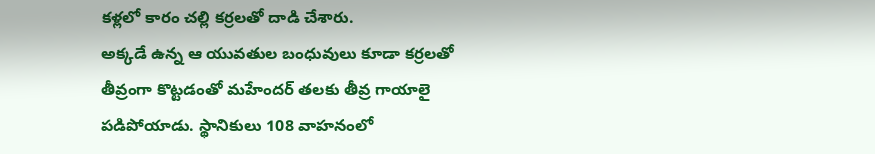కళ్లలో కారం చల్లి కర్రలతో దాడి చేశారు.
అక్కడే ఉన్న ఆ యువతుల బంధువులు కూడా కర్రలతో తీవ్రంగా కొట్టడంతో మహేందర్ తలకు తీవ్ర గాయాలై పడిపోయాడు. స్థానికులు 108 వాహనంలో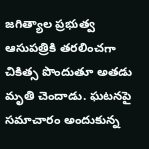జగిత్యాల ప్రభుత్వ ఆసుపత్రికి తరలించగా చికిత్స పొందుతూ అతడు మృతి చెందాడు. ఘటనపై సమాచారం అందుకున్న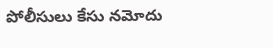పోలీసులు కేసు నమోదు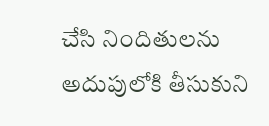చేసి నిందితులను అదుపులోకి తీసుకుని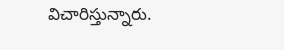విచారిస్తున్నారు.